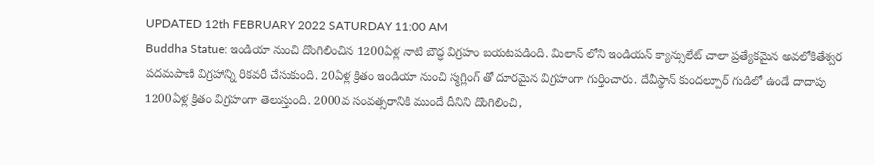UPDATED 12th FEBRUARY 2022 SATURDAY 11:00 AM
Buddha Statue: ఇండియా నుంచి దొంగిలించిన 1200ఏళ్ల నాటి బౌద్ధ విగ్రహం బయటపడింది. మిలాన్ లోని ఇండియన్ క్యాన్సులేట్ చాలా ప్రత్యేకమైన అవలోకితేశ్వర పదమపాణి విగ్రహాన్ని రికవరీ చేసుకుంది. 20ఏళ్ల క్రితం ఇండియా నుంచి స్మగ్లింగ్ తో దూరమైన విగ్రహంగా గుర్తించారు. దేవీస్థాన్ కుందల్పూర్ గుడిలో ఉండే దాదాపు 1200ఏళ్ల క్రితం విగ్రహంగా తెలుస్తుంది. 2000వ సంవత్సరానికి ముందే దీనిని దొంగిలించి,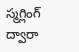స్మగ్లింగ్ ద్వారా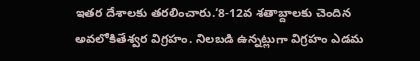ఇతర దేశాలకు తరలించారు.‘8-12వ శతాబ్దాలకు చెందిన అవలోకితేశ్వర విగ్రహం. నిలబడి ఉన్నట్లుగా విగ్రహం ఎడమ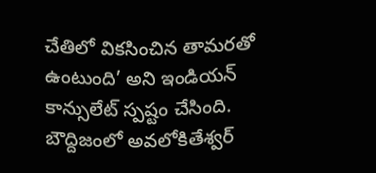చేతిలో వికసించిన తామరతో ఉంటుంది’ అని ఇండియన్ కాన్సులేట్ స్పష్టం చేసింది. బౌద్దిజంలో అవలోకితేశ్వర్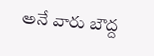అనే వారు బౌద్ద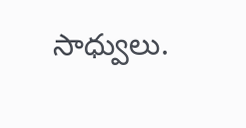సాధ్వులు.